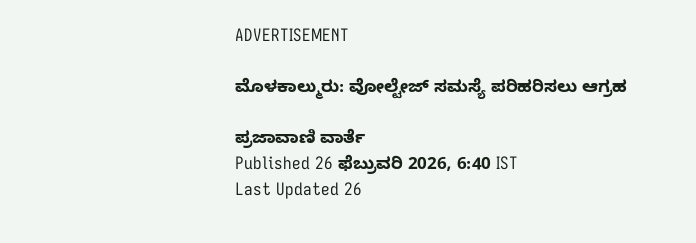ADVERTISEMENT

ಮೊಳಕಾಲ್ಮುರು: ವೋಲ್ಟೇಜ್‌ ಸಮಸ್ಯೆ ಪರಿಹರಿಸಲು ಆಗ್ರಹ

ಪ್ರಜಾವಾಣಿ ವಾರ್ತೆ
Published 26 ಫೆಬ್ರುವರಿ 2026, 6:40 IST
Last Updated 26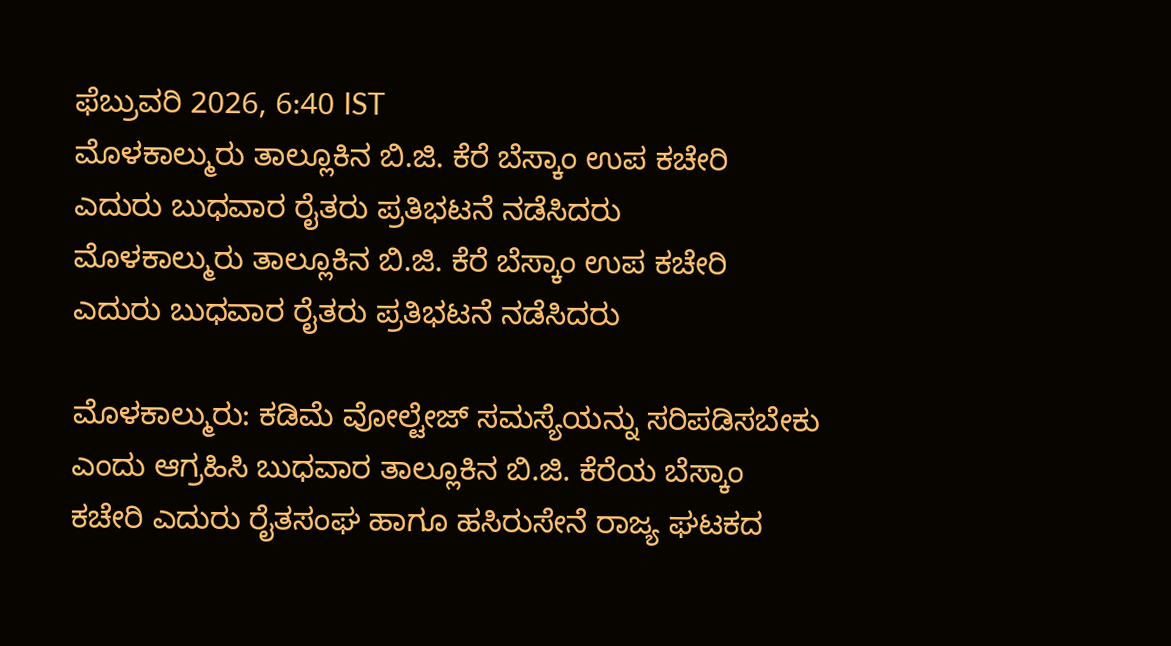ಫೆಬ್ರುವರಿ 2026, 6:40 IST
ಮೊಳಕಾಲ್ಮುರು ತಾಲ್ಲೂಕಿನ ಬಿ.ಜಿ. ಕೆರೆ ಬೆಸ್ಕಾಂ ಉಪ ಕಚೇರಿ ಎದುರು ಬುಧವಾರ ರೈತರು ಪ್ರತಿಭಟನೆ ನಡೆಸಿದರು
ಮೊಳಕಾಲ್ಮುರು ತಾಲ್ಲೂಕಿನ ಬಿ.ಜಿ. ಕೆರೆ ಬೆಸ್ಕಾಂ ಉಪ ಕಚೇರಿ ಎದುರು ಬುಧವಾರ ರೈತರು ಪ್ರತಿಭಟನೆ ನಡೆಸಿದರು

ಮೊಳಕಾಲ್ಮುರು: ಕಡಿಮೆ ವೋಲ್ಟೇಜ್‌ ಸಮಸ್ಯೆಯನ್ನು ಸರಿಪಡಿಸಬೇಕು ಎಂದು ಆಗ್ರಹಿಸಿ ಬುಧವಾರ ತಾಲ್ಲೂಕಿನ ಬಿ.ಜಿ. ಕೆರೆಯ ಬೆಸ್ಕಾಂ ಕಚೇರಿ ಎದುರು ರೈತಸಂಘ ಹಾಗೂ ಹಸಿರುಸೇನೆ ರಾಜ್ಯ ಘಟಕದ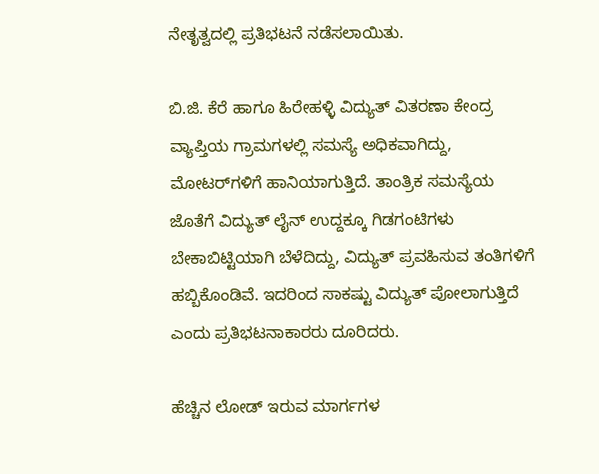ನೇತೃತ್ವದಲ್ಲಿ ಪ್ರತಿಭಟನೆ ನಡೆಸಲಾಯಿತು.

ಬಿ.ಜಿ. ಕೆರೆ ಹಾಗೂ ಹಿರೇಹಳ್ಳಿ ವಿದ್ಯುತ್‌ ವಿತರಣಾ ಕೇಂದ್ರ ವ್ಯಾಪ್ತಿಯ ಗ್ರಾಮಗಳಲ್ಲಿ ಸಮಸ್ಯೆ ಅಧಿಕವಾಗಿದ್ದು, ಮೋಟರ್‌ಗಳಿಗೆ ಹಾನಿಯಾಗುತ್ತಿದೆ. ತಾಂತ್ರಿಕ ಸಮಸ್ಯೆಯ ಜೊತೆಗೆ ವಿದ್ಯುತ್‌ ಲೈನ್‌ ಉದ್ದಕ್ಕೂ ಗಿಡಗಂಟಿಗಳು ಬೇಕಾಬಿಟ್ಟಿಯಾಗಿ ಬೆಳೆದಿದ್ದು, ವಿದ್ಯುತ್‌ ಪ್ರವಹಿಸುವ ತಂತಿಗಳಿಗೆ ಹಬ್ಬಿಕೊಂಡಿವೆ. ಇದರಿಂದ ಸಾಕಷ್ಟು ವಿದ್ಯುತ್‌ ಪೋಲಾಗುತ್ತಿದೆ ಎಂದು ಪ್ರತಿಭಟನಾಕಾರರು ದೂರಿದರು.

ಹೆಚ್ಚಿನ ಲೋಡ್‌ ಇರುವ ಮಾರ್ಗಗಳ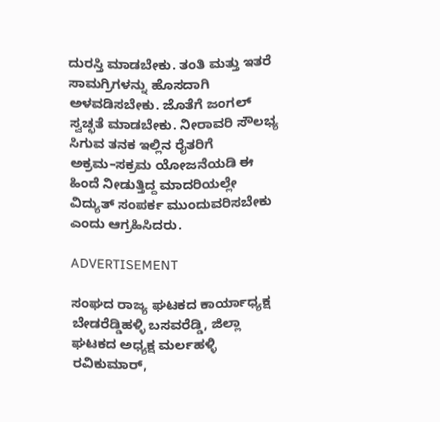ದುರಸ್ತಿ ಮಾಡಬೇಕು. ತಂತಿ ಮತ್ತು ಇತರೆ ಸಾಮಗ್ರಿಗಳನ್ನು ಹೊಸದಾಗಿ ಅಳವಡಿಸಬೇಕು. ಜೊತೆಗೆ ಜಂಗಲ್‌ ಸ್ವಚ್ಛತೆ ಮಾಡಬೇಕು. ನೀರಾವರಿ ಸೌಲಭ್ಯ ಸಿಗುವ ತನಕ ಇಲ್ಲಿನ ರೈತರಿಗೆ ಅಕ್ರಮ–ಸಕ್ರಮ ಯೋಜನೆಯಡಿ ಈ ಹಿಂದೆ ನೀಡುತ್ತಿದ್ದ ಮಾದರಿಯಲ್ಲೇ ವಿದ್ಯುತ್‌ ಸಂಪರ್ಕ ಮುಂದುವರಿಸಬೇಕು ಎಂದು ಆಗ್ರಹಿಸಿದರು.

ADVERTISEMENT

ಸಂಘದ ರಾಜ್ಯ ಘಟಕದ ಕಾರ್ಯಾಧ್ಯಕ್ಷ ಬೇಡರೆಡ್ಡಿಹಳ್ಳಿ ಬಸವರೆಡ್ಡಿ, ಜಿಲ್ಲಾ ಘಟಕದ ಅಧ್ಯಕ್ಷ ಮರ್ಲಹಳ್ಳಿ ರವಿಕುಮಾರ್‌,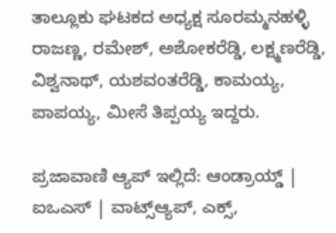ತಾಲ್ಲೂಕು ಘಟಕದ ಅಧ್ಯಕ್ಷ ಸೂರಮ್ಮನಹಳ್ಳಿ ರಾಜಣ್ಣ, ರಮೇಶ್‌, ಅಶೋಕರೆಡ್ಡಿ, ಲಕ್ಷ್ಮಣರೆಡ್ಡಿ, ವಿಶ್ವನಾಥ್‌, ಯಶವಂತರೆಡ್ಡಿ, ಕಾಮಯ್ಯ, ಪಾಪಯ್ಯ, ಮೀಸೆ ತಿಪ್ಪಯ್ಯ ಇದ್ದರು.

ಪ್ರಜಾವಾಣಿ ಆ್ಯಪ್ ಇಲ್ಲಿದೆ: ಆಂಡ್ರಾಯ್ಡ್ | ಐಒಎಸ್ | ವಾಟ್ಸ್ಆ್ಯಪ್, ಎಕ್ಸ್,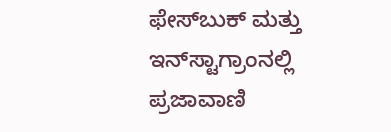ಫೇಸ್‌ಬುಕ್ ಮತ್ತು ಇನ್‌ಸ್ಟಾಗ್ರಾಂನಲ್ಲಿ ಪ್ರಜಾವಾಣಿ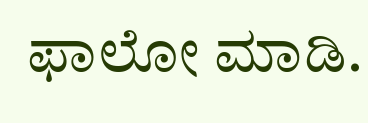ಫಾಲೋ ಮಾಡಿ.